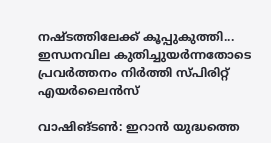നഷ്ടത്തിലേക്ക് കൂപ്പുകുത്തി... ഇന്ധനവില കുതിച്ചുയർന്നതോടെ പ്രവർത്തനം നിർത്തി സ്പിരിറ്റ് എയർലൈൻസ്

വാഷിങ്ടൺ: ഇറാൻ യുദ്ധത്തെ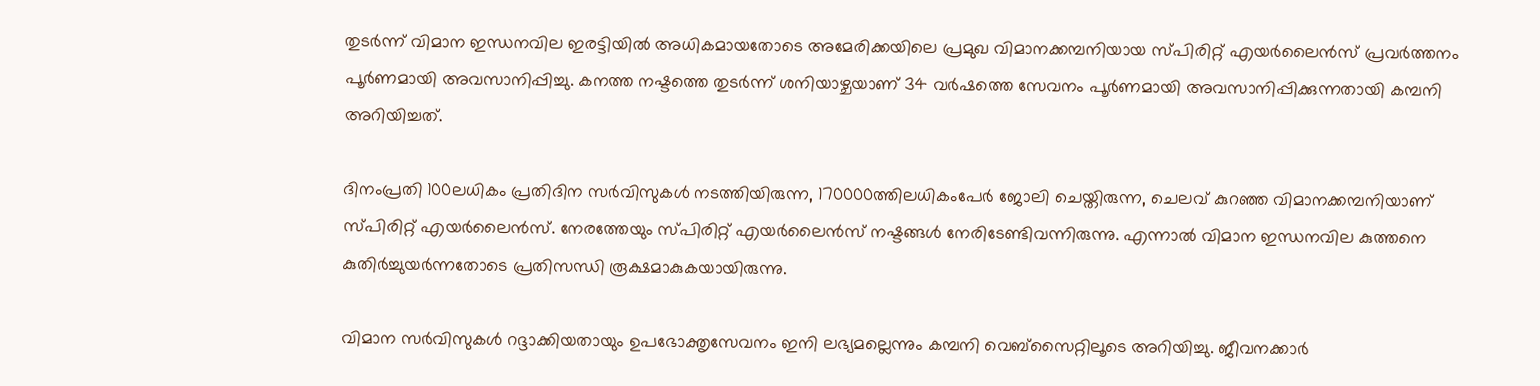തുടർന്ന് വിമാന ഇന്ധനവില ഇരട്ടിയിൽ അധികമായതോടെ അമേരിക്കയിലെ പ്രമുഖ വിമാനക്കമ്പനിയായ സ്പിരിറ്റ് എയർലൈൻസ് പ്രവർത്തനം പൂർണമായി അവസാനിപ്പിച്ചു. കനത്ത നഷ്ടത്തെ തുടർന്ന് ശനിയാഴ്ചയാണ് 34 വർഷത്തെ സേവനം പൂർണമായി അവസാനിപ്പിക്കുന്നതായി കമ്പനി അറിയിച്ചത്.

ദിനംപ്രതി 100ലധികം പ്രതിദിന സർവിസുകൾ നടത്തിയിരുന്ന, 170000ത്തിലധികംപേർ ജോലി ചെയ്തിരുന്ന, ചെലവ് കുറഞ്ഞ വിമാനക്കമ്പനിയാണ് സ്പിരിറ്റ് എയർലൈൻസ്. നേരത്തേയും സ്പിരിറ്റ് എയർലൈൻസ് നഷ്ടങ്ങൾ നേരിടേണ്ടിവന്നിരുന്നു. എന്നാൽ വിമാന ഇന്ധനവില കുത്തനെ കുതിർച്ചുയർന്നതോടെ പ്രതിസന്ധി രൂക്ഷമാകുകയായിരുന്നു.

വിമാന സർവിസുകൾ റദ്ദാക്കിയതായും ഉപഭോക്തൃസേവനം ഇനി ലഭ്യമല്ലെന്നും കമ്പനി വെബ്സൈറ്റിലൂടെ അറിയിച്ചു. ജീവനക്കാർ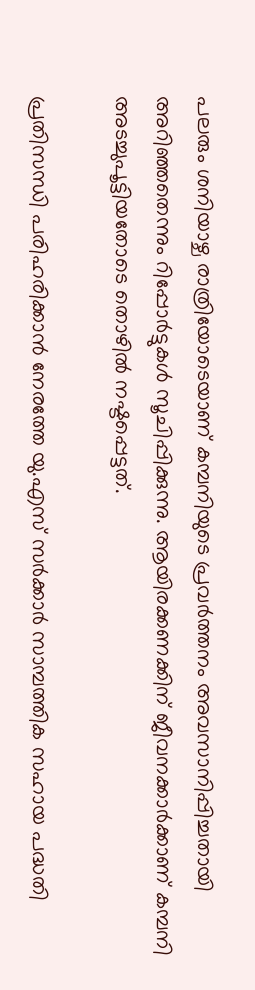പലരും ശനിയാഴ്ച രാത്രിയോടെയാണ് കമ്പനിയുടെ പ്രവർത്തനം അവസാനിപ്പിച്ചതായി അറിഞ്ഞതെന്നും റിപ്പോർട്ടുകൾ സൂചിപ്പിക്കുന്നു. ആയിരക്കണക്കിന് ജീവനക്കാർക്കാണ് കമ്പനി അടച്ചുപൂട്ടിയതോടെ തൊഴിൽ നഷ്ടപ്പെട്ടത്.

പ്രതിസന്ധി പരിഹരിക്കാൻ നേരത്തേ യു.എസ് സർക്കാർ സാമ്പത്തിക സഹായ പദ്ധതി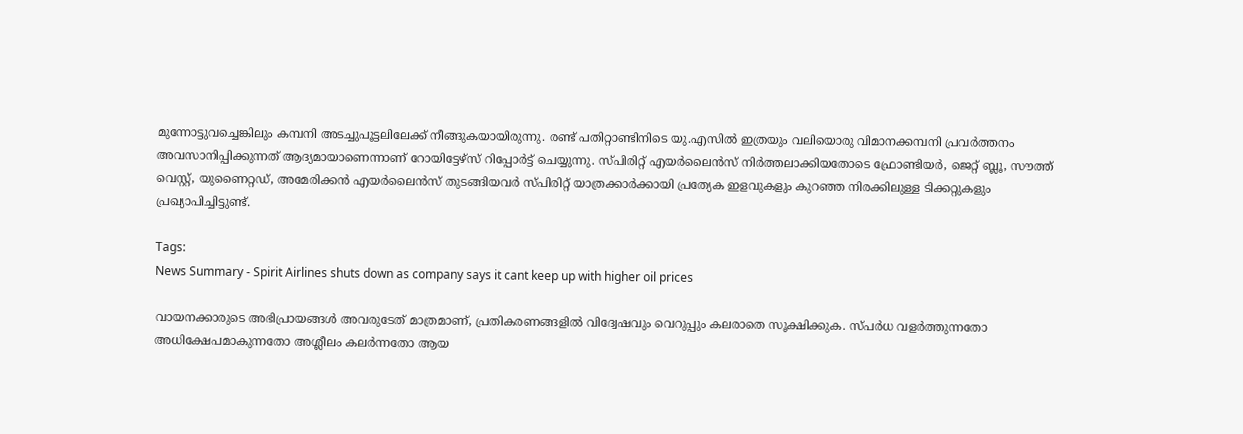മുന്നോട്ടുവച്ചെങ്കിലും കമ്പനി അടച്ചുപൂട്ടലിലേക്ക് നീങ്ങുകയായിരുന്നു. രണ്ട് പതിറ്റാണ്ടിനിടെ യു.എസിൽ ഇത്രയും വലിയൊരു വിമാനക്കമ്പനി പ്രവർത്തനം അവസാനിപ്പിക്കുന്നത് ആദ്യമായാണെന്നാണ് റോയിട്ടേഴ്സ് റിപ്പോർട്ട് ചെയ്യുന്നു. സ്പിരിറ്റ് എയർലൈൻസ് നിർത്തലാക്കിയതോടെ ഫ്രോണ്ടിയർ, ജെറ്റ് ബ്ലൂ, സൗത്ത് വെസ്റ്റ്, യുണൈറ്റഡ്, അമേരിക്കൻ എയർലൈൻസ് തുടങ്ങിയവർ സ്പിരിറ്റ് യാത്രക്കാർക്കായി പ്രത്യേക ഇളവുകളും കുറഞ്ഞ നിരക്കിലുള്ള ടിക്കറ്റുകളും പ്രഖ്യാപിച്ചിട്ടുണ്ട്.

Tags:
News Summary - Spirit Airlines shuts down as company says it cant keep up with higher oil prices

വായനക്കാരുടെ അഭിപ്രായങ്ങള്‍ അവരുടേത് മാത്രമാണ്, പ്രതികരണങ്ങളിൽ വിദ്വേഷവും വെറുപ്പും കലരാതെ സൂക്ഷിക്കുക. സ്പർധ വളർത്തുന്നതോ അധിക്ഷേപമാകുന്നതോ അശ്ലീലം കലർന്നതോ ആയ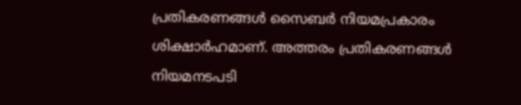പ്രതികരണങ്ങൾ സൈബർ നിയമപ്രകാരം ശിക്ഷാർഹമാണ്. അത്തരം പ്രതികരണങ്ങൾ നിയമനടപടി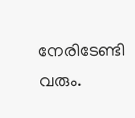നേരിടേണ്ടി വരും.